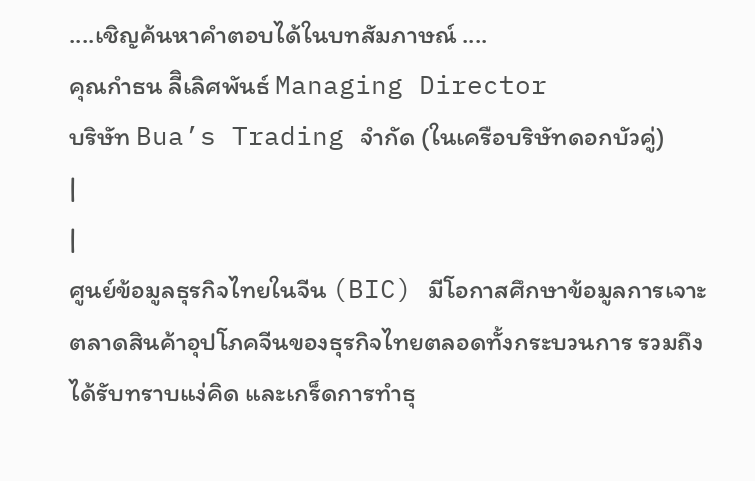....เชิญค้นหาคำตอบได้ในบทสัมภาษณ์ ....
คุณกำธน ลีิเลิศพันธ์ Managing Director
บริษัท Bua’s Trading จำกัด (ในเครือบริษัทดอกบัวคู่)
|
|
ศูนย์ข้อมูลธุรกิจไทยในจีน (BIC) มีโอกาสศึกษาข้อมูลการเจาะตลาดสินค้าอุปโภคจีนของธุรกิจไทยตลอดทั้งกระบวนการ รวมถึงได้รับทราบแง่คิด และเกร็ดการทำธุ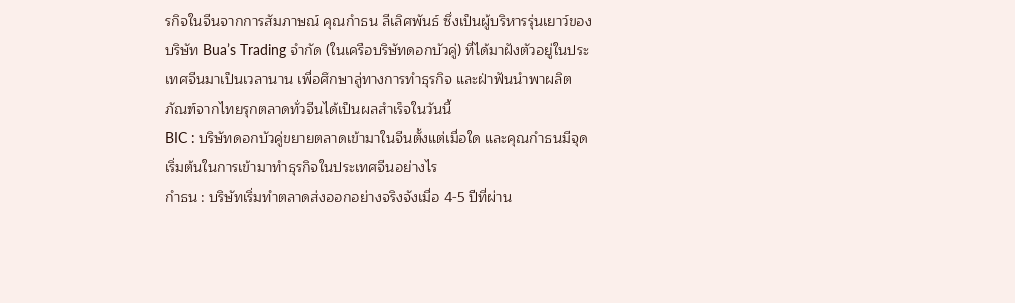รกิจในจีนจากการสัมภาษณ์ คุณกำธน ลีเลิศพันธ์ ซึ่งเป็นผู้บริหารรุ่นเยาว์ของบริษัท Bua’s Trading จำกัด (ในเครือบริษัทดอกบัวคู่) ที่ได้มาฝังตัวอยู่ในประเทศจีนมาเป็นเวลานาน เพื่อศึกษาลู่ทางการทำธุรกิจ และฝ่าฟันนำพาผลิตภัณฑ์จากไทยรุกตลาดทั่วจีนได้เป็นผลสำเร็จในวันนี้
BIC : บริษัทดอกบัวคู่ขยายตลาดเข้ามาในจีนตั้งแต่เมื่อใด และคุณกำธนมีจุดเริ่มต้นในการเข้ามาทำธุรกิจในประเทศจีนอย่างไร
กำธน : บริษัทเริ่มทำตลาดส่งออกอย่างจริงจังเมื่อ 4-5 ปีที่ผ่าน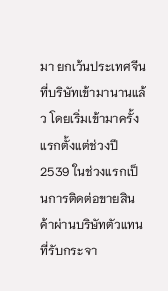มา ยกเว้นประเทศจีนที่บริษัทเข้ามานานแล้ว โดยเริ่มเข้ามาครั้งแรกตั้งแต่ช่วงปี 2539 ในช่วงแรกเป็นการติดต่อขายสินค้าผ่านบริษัทตัวแทนที่รับกระจา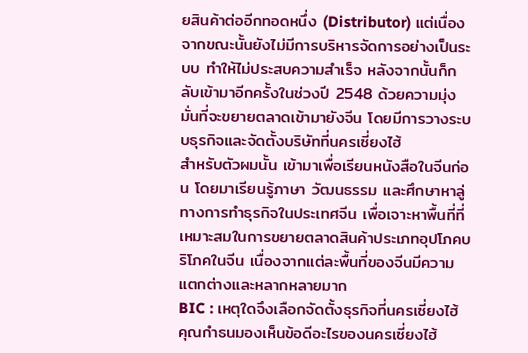ยสินค้าต่ออีกทอดหนึ่ง (Distributor) แต่เนื่องจากขณะนั้นยังไม่มีการบริหารจัดการอย่างเป็นระบบ ทำให้ไม่ประสบความสำเร็จ หลังจากนั้นก็กลับเข้ามาอีกครั้งในช่วงปี 2548 ด้วยความมุ่งมั่นที่จะขยายตลาดเข้ามายังจีน โดยมีการวางระบบธุรกิจและจัดตั้งบริษัทที่นครเซี่ยงไฮ้
สำหรับตัวผมนั้น เข้ามาเพื่อเรียนหนังสือในจีนก่อน โดยมาเรียนรู้ภาษา วัฒนธรรม และศึกษาหาลู่ทางการทำธุรกิจในประเทศจีน เพื่อเจาะหาพื้นที่ที่เหมาะสมในการขยายตลาดสินค้าประเภทอุปโภคบริโภคในจีน เนื่องจากแต่ละพื้นที่ของจีนมีความแตกต่างและหลากหลายมาก
BIC : เหตุใดจึงเลือกจัดตั้งธุรกิจที่นครเซี่ยงไฮ้ คุณกำธนมองเห็นข้อดีอะไรของนครเซี่ยงไฮ้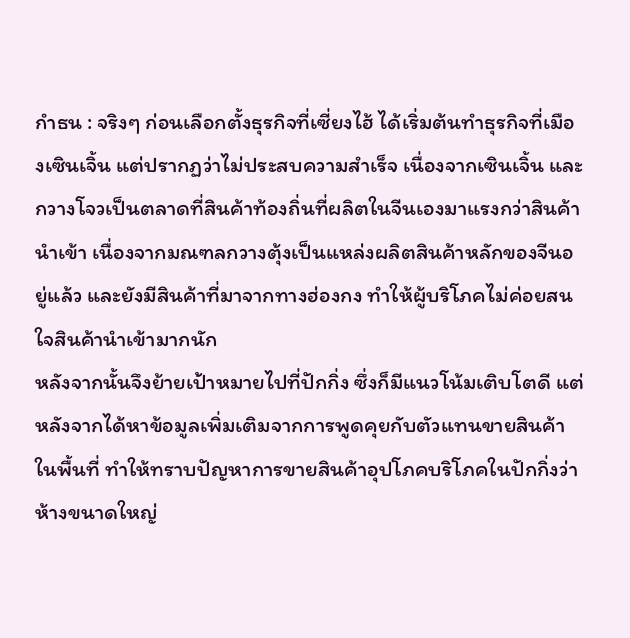กำธน : จริงๆ ก่อนเลือกตั้งธุรกิจที่เซี่ยงไฮ้ ได้เริ่มต้นทำธุรกิจที่เมืองเซินเจิ้น แต่ปรากฏว่าไม่ประสบความสำเร็จ เนื่องจากเซินเจิ้น และกวางโจวเป็นตลาดที่สินค้าท้องถิ่นที่ผลิตในจีนเองมาแรงกว่าสินค้านำเข้า เนื่องจากมณฑลกวางตุ้งเป็นแหล่งผลิตสินค้าหลักของจีนอยู่แล้ว และยังมีสินค้าที่มาจากทางฮ่องกง ทำให้ผู้บริโภคไม่ค่อยสนใจสินค้านำเข้ามากนัก
หลังจากนั้นจึงย้ายเป้าหมายไปที่ปักกิ่ง ซึ่งก็มีแนวโน้มเติบโตดี แต่หลังจากได้หาข้อมูลเพิ่มเติมจากการพูดคุยกับตัวแทนขายสินค้าในพื้นที่ ทำให้ทราบปัญหาการขายสินค้าอุปโภคบริโภคในปักกิ่งว่า ห้างขนาดใหญ่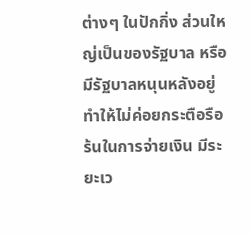ต่างๆ ในปักกิ่ง ส่วนใหญ่เป็นของรัฐบาล หรือมีรัฐบาลหนุนหลังอยู่ ทำให้ไม่ค่อยกระตือรือร้นในการจ่ายเงิน มีระยะเว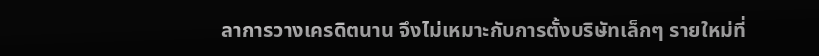ลาการวางเครดิตนาน จึงไม่เหมาะกับการตั้งบริษัทเล็กๆ รายใหม่ที่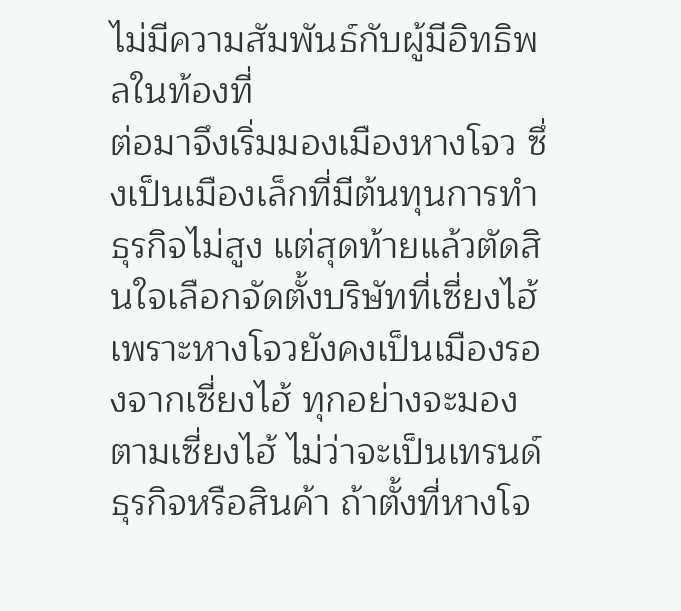ไม่มีความสัมพันธ์กับผู้มีอิทธิพลในท้องที่
ต่อมาจึงเริ่มมองเมืองหางโจว ซึ่งเป็นเมืองเล็กที่มีต้นทุนการทำธุรกิจไม่สูง แต่สุดท้ายแล้วตัดสินใจเลือกจัดตั้งบริษัทที่เซี่ยงไฮ้ เพราะหางโจวยังคงเป็นเมืองรองจากเซี่ยงไฮ้ ทุกอย่างจะมองตามเซี่ยงไฮ้ ไม่ว่าจะเป็นเทรนด์ธุรกิจหรือสินค้า ถ้าตั้งที่หางโจ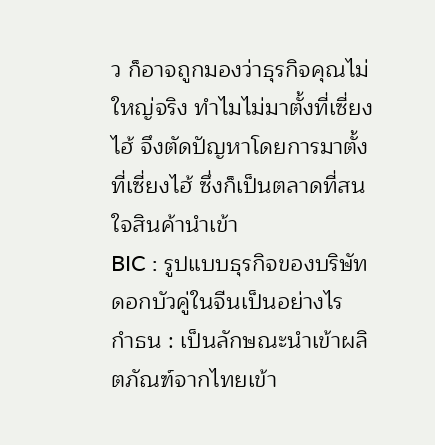ว ก็อาจถูกมองว่าธุรกิจคุณไม่ใหญ่จริง ทำไมไม่มาตั้งที่เซี่ยงไฮ้ จึงตัดปัญหาโดยการมาตั้งที่เซี่ยงไฮ้ ซึ่งก็เป็นตลาดที่สนใจสินค้านำเข้า
BIC : รูปแบบธุรกิจของบริษัทดอกบัวคู่ในจีนเป็นอย่างไร
กำธน : เป็นลักษณะนำเข้าผลิตภัณฑ์จากไทยเข้า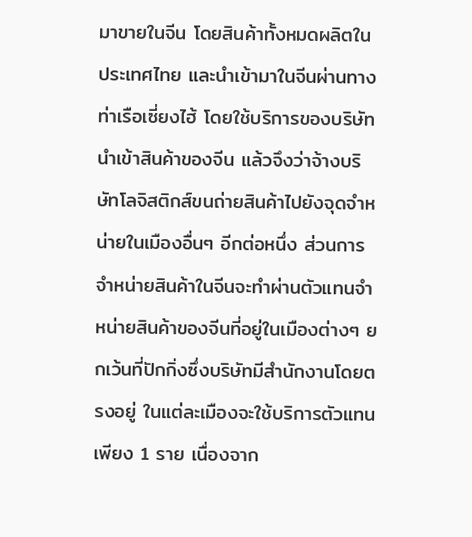มาขายในจีน โดยสินค้าทั้งหมดผลิตในประเทศไทย และนำเข้ามาในจีนผ่านทางท่าเรือเซี่ยงไฮ้ โดยใช้บริการของบริษัทนำเข้าสินค้าของจีน แล้วจึงว่าจ้างบริษัทโลจิสติกส์ขนถ่ายสินค้าไปยังจุดจำหน่ายในเมืองอื่นๆ อีกต่อหนึ่ง ส่วนการจำหน่ายสินค้าในจีนจะทำผ่านตัวแทนจำหน่ายสินค้าของจีนที่อยู่ในเมืองต่างๆ ยกเว้นที่ปักกิ่งซึ่งบริษัทมีสำนักงานโดยตรงอยู่ ในแต่ละเมืองจะใช้บริการตัวแทนเพียง 1 ราย เนื่องจาก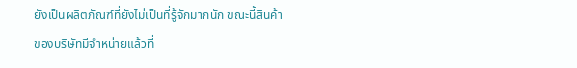ยังเป็นผลิตภัณฑ์ที่ยังไม่เป็นที่รู้จักมากนัก ขณะนี้สินค้าของบริษัทมีจำหน่ายแล้วที่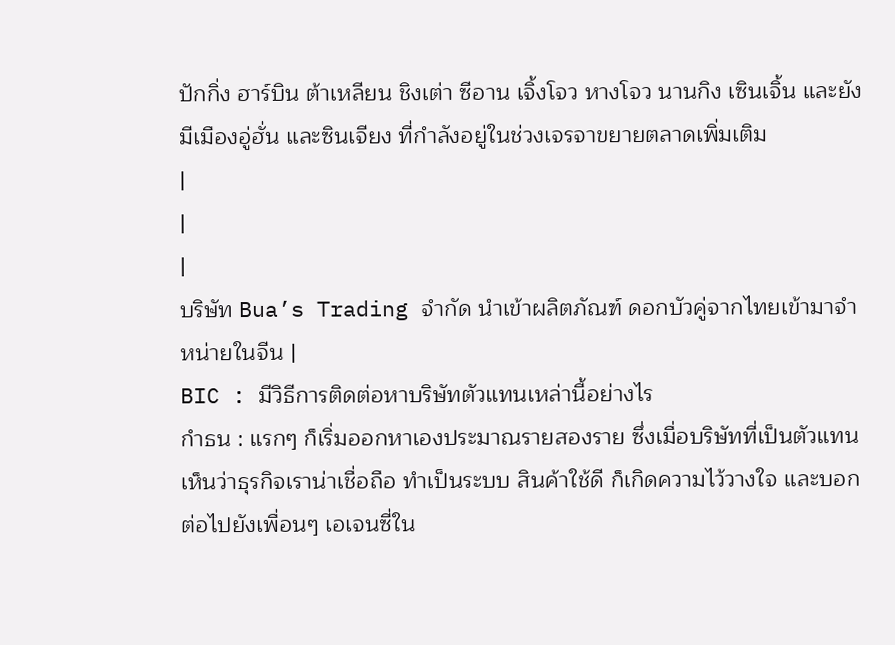ปักกิ่ง ฮาร์บิน ต้าเหลียน ชิงเต่า ซีอาน เจิ้งโจว หางโจว นานกิง เซินเจิ้น และยังมีเมืองอู่ฮั่น และซินเจียง ที่กำลังอยู่ในช่วงเจรจาขยายตลาดเพิ่มเติม
|
|
|
บริษัท Bua’s Trading จำกัด นำเข้าผลิตภัณฑ์ ดอกบัวคู่จากไทยเข้ามาจำหน่ายในจีน |
BIC : มีวิธีการติดต่อหาบริษัทตัวแทนเหล่านี้อย่างไร
กำธน : แรกๆ ก็เริ่มออกหาเองประมาณรายสองราย ซึ่งเมื่อบริษัทที่เป็นตัวแทนเห็นว่าธุรกิจเราน่าเชื่อถือ ทำเป็นระบบ สินค้าใช้ดี ก็เกิดความไว้วางใจ และบอกต่อไปยังเพื่อนๆ เอเจนซี่ใน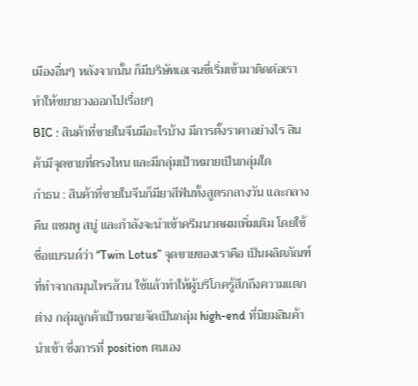เมืองอื่นๆ หลังจากนั้น ก็มีบริษัทเอเจนซี่เริ่มเข้ามาติดต่อเรา ทำให้ขยายวงออกไปเรื่อยๆ
BIC : สินค้าที่ขายในจีนมีอะไรบ้าง มีการตั้งราคาอย่างไร สินค้ามีจุดขายที่ตรงไหน และมีกลุ่มเป้าหมายเป็นกลุ่มใด
กำธน : สินค้าที่ขายในจีนก็มียาสีฟันทั้งสูตรกลางวัน และกลางคืน แชมพู สบู่ และกำลังจะนำเข้าครีมนวดผมเพิ่มเติม โดยใช้ชื่อแบรนด์ว่า “Twin Lotus” จุดขายของเราคือ เป็นผลิตภัณฑ์ที่ทำจากสมุนไพรล้วน ใช้แล้วทำให้ผู้บริโภครู้สึกถึงความแตกต่าง กลุ่มลูกค้าเป้าหมายจัดเป็นกลุ่ม high-end ที่นิยมสินค้านำเข้า ซึ่งการที่ position ตนเอง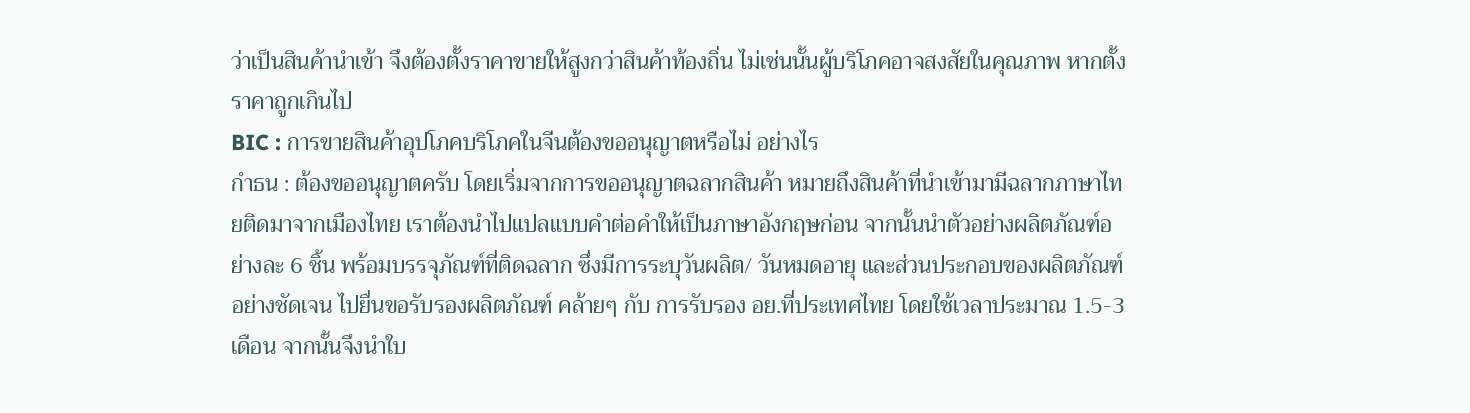ว่าเป็นสินค้านำเข้า จึงต้องตั้งราคาขายให้สูงกว่าสินค้าท้องถิ่น ไม่เช่นนั้นผู้บริโภคอาจสงสัยในคุณภาพ หากตั้งราคาถูกเกินไป
BIC : การขายสินค้าอุปโภคบริโภคในจีนต้องขออนุญาตหรือไม่ อย่างไร
กำธน : ต้องขออนุญาตครับ โดยเริ่มจากการขออนุญาตฉลากสินค้า หมายถึงสินค้าที่นำเข้ามามีฉลากภาษาไทยติดมาจากเมืองไทย เราต้องนำไปแปลแบบคำต่อคำให้เป็นภาษาอังกฤษก่อน จากนั้นนำตัวอย่างผลิตภัณฑ์อย่างละ 6 ชิ้น พร้อมบรรจุภัณฑ์ที่ติดฉลาก ซึ่งมีการระบุวันผลิต/ วันหมดอายุ และส่วนประกอบของผลิตภัณฑ์อย่างชัดเจน ไปยื่นขอรับรองผลิตภัณฑ์ คล้ายๆ กับ การรับรอง อย.ที่ประเทศไทย โดยใช้เวลาประมาณ 1.5-3 เดือน จากนั้นจึงนำใบ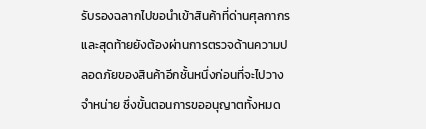รับรองฉลากไปขอนำเข้าสินค้าที่ด่านศุลกากร และสุดท้ายยังต้องผ่านการตรวจด้านความปลอดภัยของสินค้าอีกชั้นหนึ่งก่อนที่จะไปวางจำหน่าย ซึ่งขั้นตอนการขออนุญาตทั้งหมด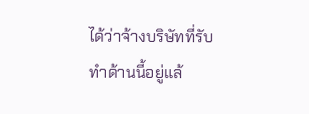ได้ว่าจ้างบริษัทที่รับทำด้านนี้อยู่แล้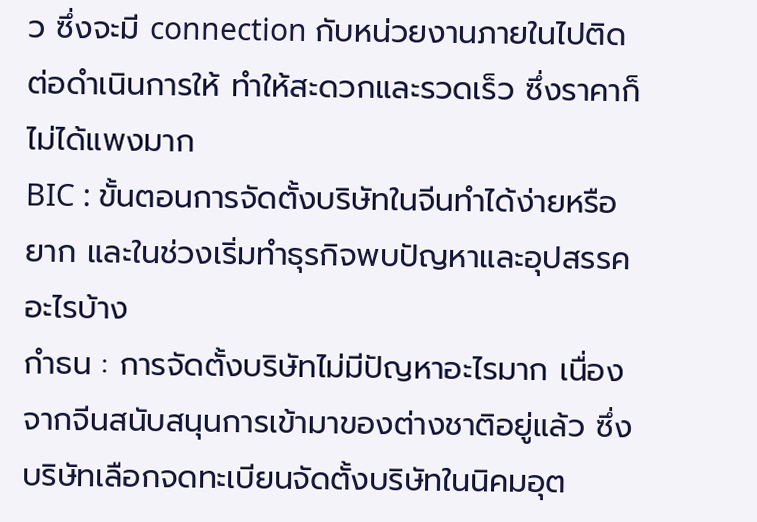ว ซึ่งจะมี connection กับหน่วยงานภายในไปติดต่อดำเนินการให้ ทำให้สะดวกและรวดเร็ว ซึ่งราคาก็ไม่ได้แพงมาก
BIC : ขั้นตอนการจัดตั้งบริษัทในจีนทำได้ง่ายหรือยาก และในช่วงเริ่มทำธุรกิจพบปัญหาและอุปสรรคอะไรบ้าง
กำธน : การจัดตั้งบริษัทไม่มีปัญหาอะไรมาก เนื่องจากจีนสนับสนุนการเข้ามาของต่างชาติอยู่แล้ว ซึ่งบริษัทเลือกจดทะเบียนจัดตั้งบริษัทในนิคมอุต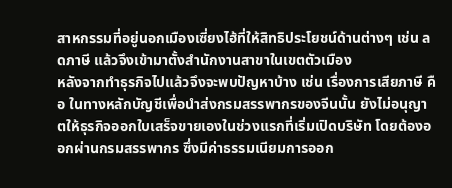สาหกรรมที่อยู่นอกเมืองเซี่ยงไฮ้ที่ให้สิทธิประโยชน์ด้านต่างๆ เช่น ลดภาษี แล้วจึงเข้ามาตั้งสำนักงานสาขาในเขตตัวเมือง
หลังจากทำธุรกิจไปแล้วจึงจะพบปัญหาบ้าง เช่น เรื่องการเสียภาษี คือ ในทางหลักบัญชีเพื่อนำส่งกรมสรรพากรของจีนนั้น ยังไม่อนุญาตให้ธุรกิจออกใบเสร็จขายเองในช่วงแรกที่เริ่มเปิดบริษัท โดยต้องออกผ่านกรมสรรพากร ซึ่งมีค่าธรรมเนียมการออก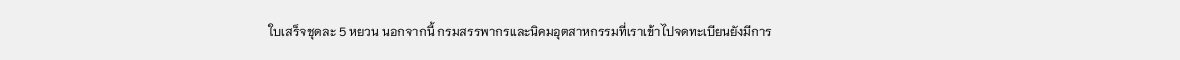ใบเสร็จชุดละ 5 หยวน นอกจากนี้ กรมสรรพากรและนิคมอุตสาหกรรมที่เราเข้าไปจดทะเบียนยังมีการ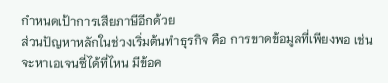กำหนดเป้าการเสียภาษีอีกด้วย
ส่วนปัญหาหลักในช่วงเริ่มต้นทำธุรกิจ คือ การขาดข้อมูลที่เพียงพอ เช่น จะหาเอเจนซี่ได้ที่ไหน มีข้อค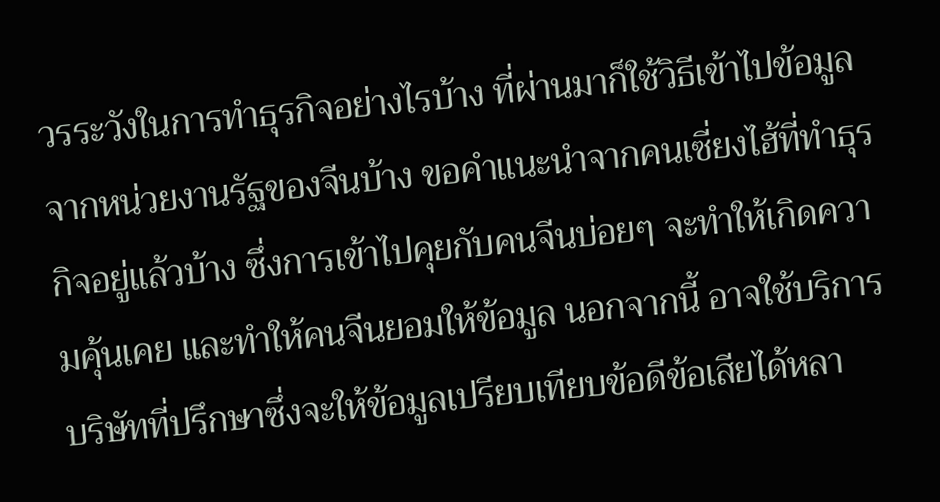วรระวังในการทำธุรกิจอย่างไรบ้าง ที่ผ่านมาก็ใช้วิธีเข้าไปข้อมูลจากหน่วยงานรัฐของจีนบ้าง ขอคำแนะนำจากคนเซี่ยงไฮ้ที่ทำธุรกิจอยู่แล้วบ้าง ซึ่งการเข้าไปคุยกับคนจีนบ่อยๆ จะทำให้เกิดความคุ้นเคย และทำให้คนจีนยอมให้ข้อมูล นอกจากนี้ อาจใช้บริการบริษัทที่ปรึกษาซึ่งจะให้ข้อมูลเปรียบเทียบข้อดีข้อเสียได้หลา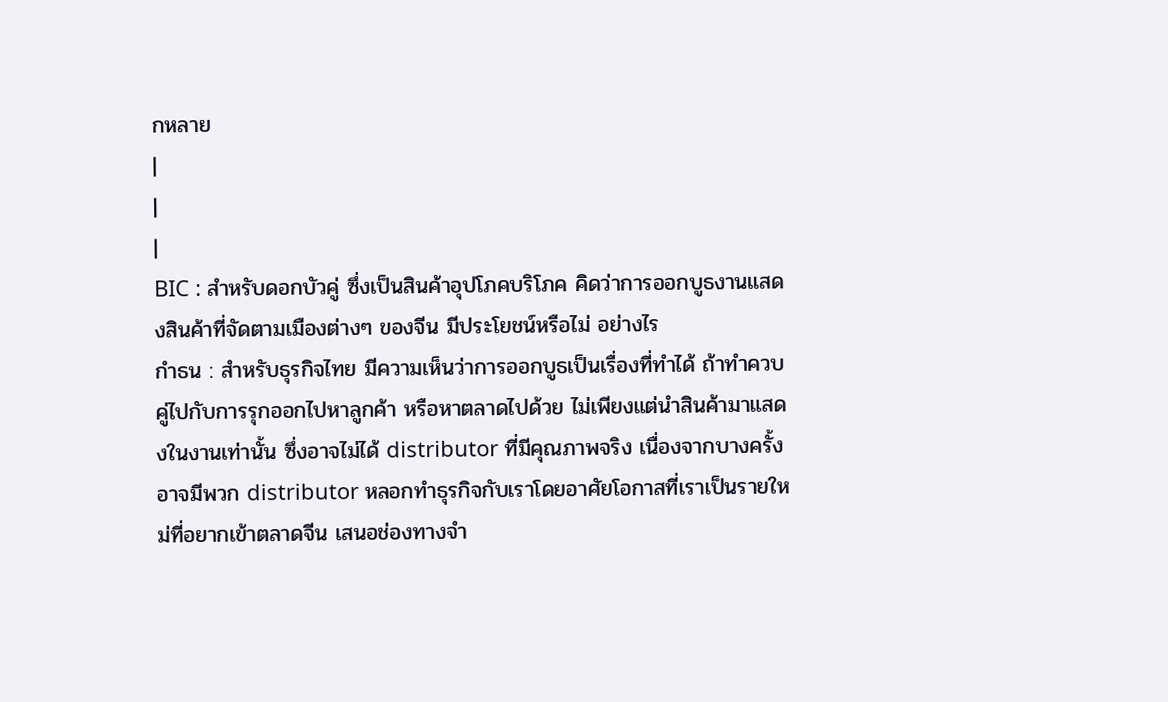กหลาย
|
|
|
BIC : สำหรับดอกบัวคู่ ซึ่งเป็นสินค้าอุปโภคบริโภค คิดว่าการออกบูธงานแสดงสินค้าที่จัดตามเมืองต่างๆ ของจีน มีประโยชน์หรือไม่ อย่างไร
กำธน : สำหรับธุรกิจไทย มีความเห็นว่าการออกบูธเป็นเรื่องที่ทำได้ ถ้าทำควบคู่ไปกับการรุกออกไปหาลูกค้า หรือหาตลาดไปด้วย ไม่เพียงแต่นำสินค้ามาแสดงในงานเท่านั้น ซึ่งอาจไม่ได้ distributor ที่มีคุณภาพจริง เนื่องจากบางครั้งอาจมีพวก distributor หลอกทำธุรกิจกับเราโดยอาศัยโอกาสที่เราเป็นรายใหม่ที่อยากเข้าตลาดจีน เสนอช่องทางจำ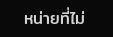หน่ายที่ไม่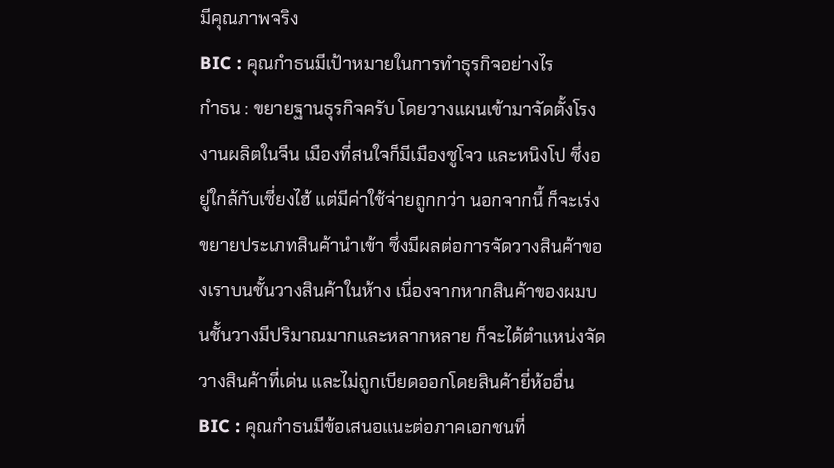มีคุณภาพจริง
BIC : คุณกำธนมีเป้าหมายในการทำธุรกิจอย่างไร
กำธน : ขยายฐานธุรกิจครับ โดยวางแผนเข้ามาจัดตั้งโรงงานผลิตในจีน เมืองที่สนใจก็มีเมืองซูโจว และหนิงโป ซึ่งอยู่ใกล้กับเซี่ยงไฮ้ แต่มีค่าใช้จ่ายถูกกว่า นอกจากนี้ ก็จะเร่งขยายประเภทสินค้านำเข้า ซึ่งมีผลต่อการจัดวางสินค้าของเราบนชั้นวางสินค้าในห้าง เนื่องจากหากสินค้าของผมบนชั้นวางมีปริมาณมากและหลากหลาย ก็จะได้ตำแหน่งจัดวางสินค้าที่เด่น และไม่ถูกเบียดออกโดยสินค้ายี่ห้ออื่น
BIC : คุณกำธนมีข้อเสนอแนะต่อภาคเอกชนที่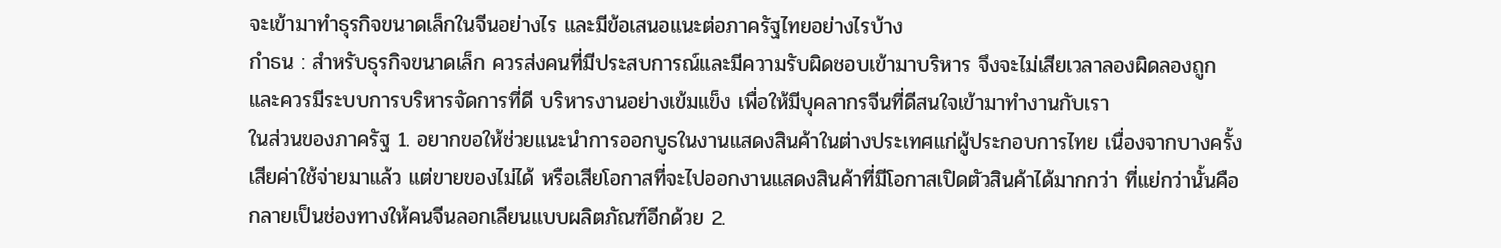จะเข้ามาทำธุรกิจขนาดเล็กในจีนอย่างไร และมีข้อเสนอแนะต่อภาครัฐไทยอย่างไรบ้าง
กำธน : สำหรับธุรกิจขนาดเล็ก ควรส่งคนที่มีประสบการณ์และมีความรับผิดชอบเข้ามาบริหาร จึงจะไม่เสียเวลาลองผิดลองถูก และควรมีระบบการบริหารจัดการที่ดี บริหารงานอย่างเข้มแข็ง เพื่อให้มีบุคลากรจีนที่ดีสนใจเข้ามาทำงานกับเรา
ในส่วนของภาครัฐ 1. อยากขอให้ช่วยแนะนำการออกบูธในงานแสดงสินค้าในต่างประเทศแก่ผู้ประกอบการไทย เนื่องจากบางครั้งเสียค่าใช้จ่ายมาแล้ว แต่ขายของไม่ได้ หรือเสียโอกาสที่จะไปออกงานแสดงสินค้าที่มีโอกาสเปิดตัวสินค้าได้มากกว่า ที่แย่กว่านั้นคือกลายเป็นช่องทางให้คนจีนลอกเลียนแบบผลิตภัณฑ์อีกด้วย 2.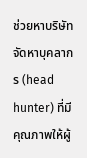ช่วยหาบริษัทจัดหาบุคลากร (head hunter) ที่มีคุณภาพให้ผู้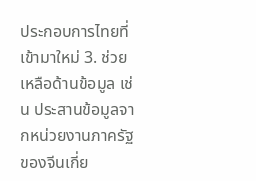ประกอบการไทยที่เข้ามาใหม่ 3. ช่วยเหลือด้านข้อมูล เช่น ประสานข้อมูลจากหน่วยงานภาครัฐของจีนเกี่ย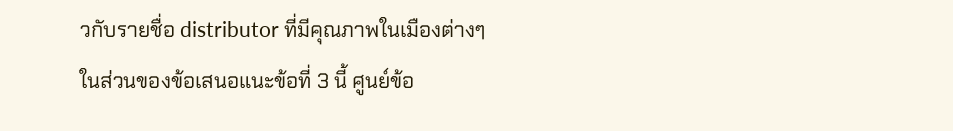วกับรายชื่อ distributor ที่มีคุณภาพในเมืองต่างๆ
ในส่วนของข้อเสนอแนะข้อที่ 3 นี้ ศูนย์ข้อ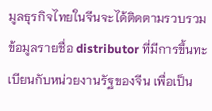มูลธุรกิจไทยในจีนจะได้ติดตามรวบรวมข้อมูลรายชื่อ distributor ที่มีการขึ้นทะเบียนกับหน่วยงานรัฐของจีน เพื่อเป็น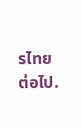รไทยต่อไป.